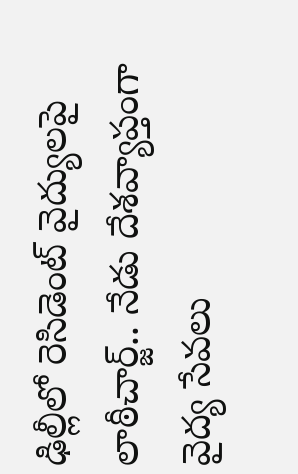ఢిల్లీలో రెసిడెంట్ వైద్యులపై లాఠీచార్జ్.. నేడు దేశవ్యాప్తంగా వైద్య సేవలు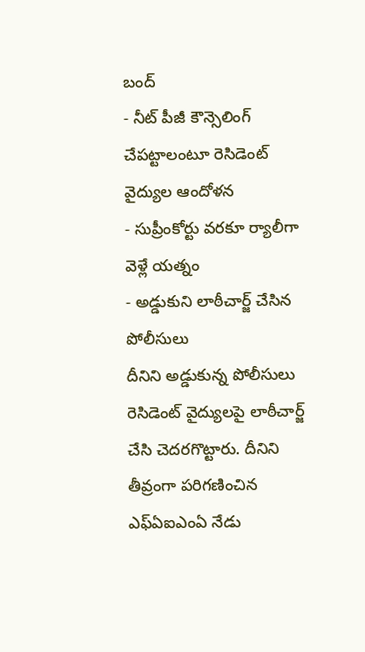బంద్
- నీట్ పీజీ కౌన్సెలింగ్ చేపట్టాలంటూ రెసిడెంట్ వైద్యుల ఆందోళన
- సుప్రీంకోర్టు వరకూ ర్యాలీగా వెళ్లే యత్నం
- అడ్డుకుని లాఠీచార్జ్ చేసిన పోలీసులు
దీనిని అడ్డుకున్న పోలీసులు రెసిడెంట్ వైద్యులపై లాఠీచార్జ్ చేసి చెదరగొట్టారు. దీనిని తీవ్రంగా పరిగణించిన ఎఫ్ఏఐఎంఏ నేడు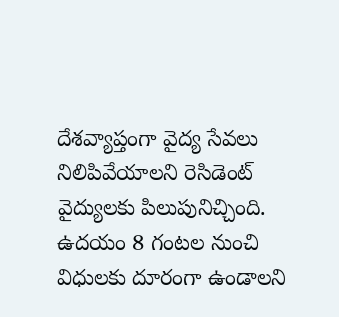దేశవ్యాప్తంగా వైద్య సేవలు నిలిపివేయాలని రెసిడెంట్ వైద్యులకు పిలుపునిచ్చింది. ఉదయం 8 గంటల నుంచి విధులకు దూరంగా ఉండాలని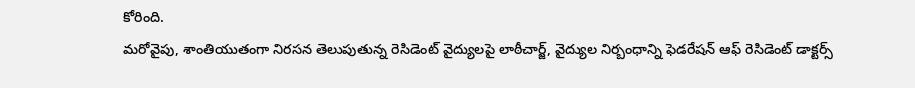కోరింది.
మరోవైపు, శాంతియుతంగా నిరసన తెలుపుతున్న రెసిడెంట్ వైద్యులపై లాఠీచార్జ్, వైద్యుల నిర్బంధాన్ని ఫెడరేషన్ ఆఫ్ రెసిడెంట్ డాక్టర్స్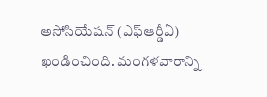అసోసియేషన్ (ఎఫ్ఆర్డీఏ) ఖండించింది. మంగళవారాన్ని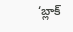‘బ్లాక్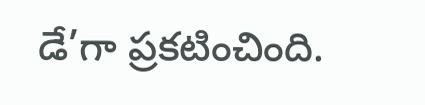డే’గా ప్రకటించింది.